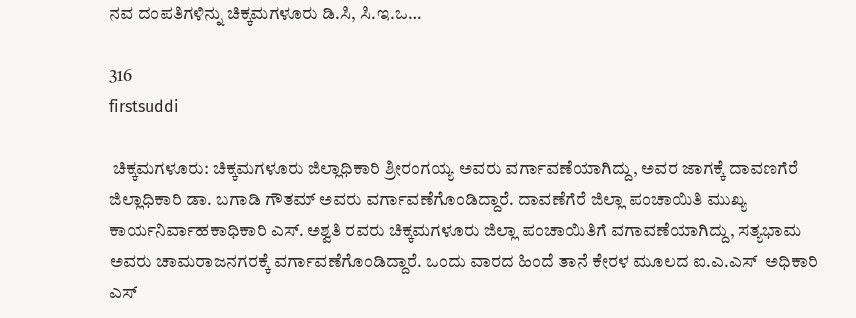ನವ ದಂಪತಿಗಳಿನ್ನು ಚಿಕ್ಕಮಗಳೂರು ಡಿ.ಸಿ, ಸಿ.ಇ.ಒ…

316
firstsuddi

 ಚಿಕ್ಕಮಗಳೂರು: ಚಿಕ್ಕಮಗಳೂರು ಜಿಲ್ಲಾಧಿಕಾರಿ ಶ್ರೀರಂಗಯ್ಯ ಅವರು ವರ್ಗಾವಣೆಯಾಗಿದ್ದು, ಅವರ ಜಾಗಕ್ಕೆ ದಾವಣಗೆರೆ ಜಿಲ್ಲಾಧಿಕಾರಿ ಡಾ. ಬಗಾಡಿ ಗೌತಮ್ ಅವರು ವರ್ಗಾವಣೆಗೊಂಡಿದ್ದಾರೆ. ದಾವಣೆಗೆರೆ ಜಿಲ್ಲಾ ಪಂಚಾಯಿತಿ ಮುಖ್ಯ ಕಾರ್ಯನಿರ್ವಾಹಕಾಧಿಕಾರಿ ಎಸ್. ಅಶ್ವತಿ ರವರು ಚಿಕ್ಕಮಗಳೂರು ಜಿಲ್ಲಾ ಪಂಚಾಯಿತಿಗೆ ವಗಾವಣೆಯಾಗಿದ್ದು, ಸತ್ಯಭಾಮ ಅವರು ಚಾಮರಾಜನಗರಕ್ಕೆ ವರ್ಗಾವಣೆಗೊಂಡಿದ್ದಾರೆ. ಒಂದು ವಾರದ ಹಿಂದೆ ತಾನೆ ಕೇರಳ ಮೂಲದ ಐ.ಎ.ಎಸ್  ಅಧಿಕಾರಿ ಎಸ್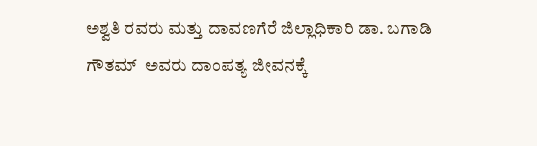ಅಶ್ವತಿ ರವರು ಮತ್ತು ದಾವಣಗೆರೆ ಜಿಲ್ಲಾಧಿಕಾರಿ ಡಾ. ಬಗಾಡಿ ಗೌತಮ್  ಅವರು ದಾಂಪತ್ಯ ಜೀವನಕ್ಕೆ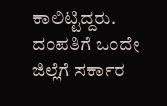ಕಾಲಿಟ್ಟಿದ್ದರು. ದಂಪತಿಗೆ ಒಂದೇ ಜಿಲ್ಲೆಗೆ ಸರ್ಕಾರ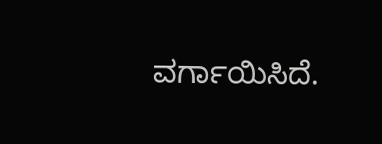ವರ್ಗಾಯಿಸಿದೆ.